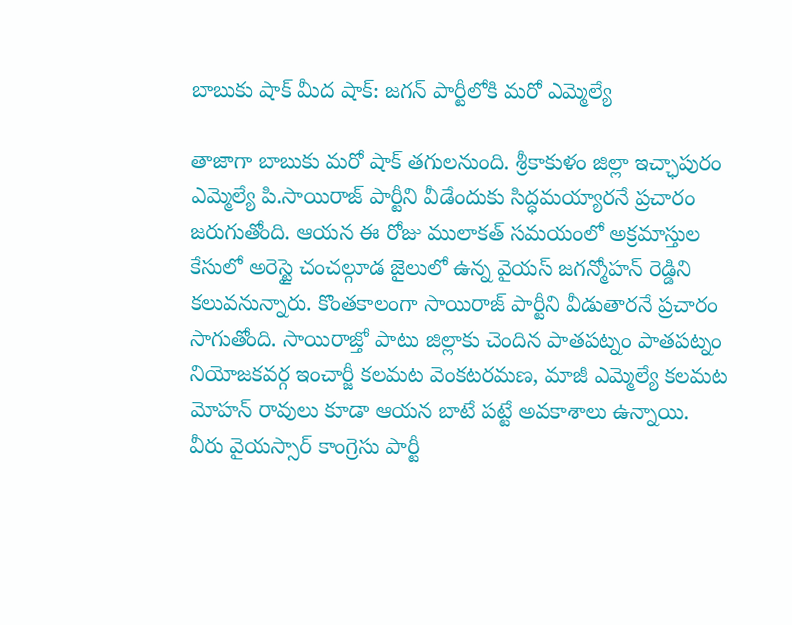బాబుకు షాక్ మీద షాక్: జగన్ పార్టీలోకి మరో ఎమ్మెల్యే

తాజాగా బాబుకు మరో షాక్ తగులనుంది. శ్రీకాకుళం జిల్లా ఇచ్ఛాపురం ఎమ్మెల్యే పి.సాయిరాజ్ పార్టీని వీడేందుకు సిద్ధమయ్యారనే ప్రచారం జరుగుతోంది. ఆయన ఈ రోజు ములాకత్ సమయంలో అక్రమాస్తుల కేసులో అరెస్టై చంచల్గూడ జైలులో ఉన్న వైయస్ జగన్మోహన్ రెడ్డిని కలువనున్నారు. కొంతకాలంగా సాయిరాజ్ పార్టీని వీడుతారనే ప్రచారం సాగుతోంది. సాయిరాజ్తో పాటు జిల్లాకు చెందిన పాతపట్నం పాతపట్నం నియోజకవర్గ ఇంచార్జీ కలమట వెంకటరమణ, మాజీ ఎమ్మెల్యే కలమట మోహన్ రావులు కూడా ఆయన బాటే పట్టే అవకాశాలు ఉన్నాయి.
వీరు వైయస్సార్ కాంగ్రెసు పార్టీ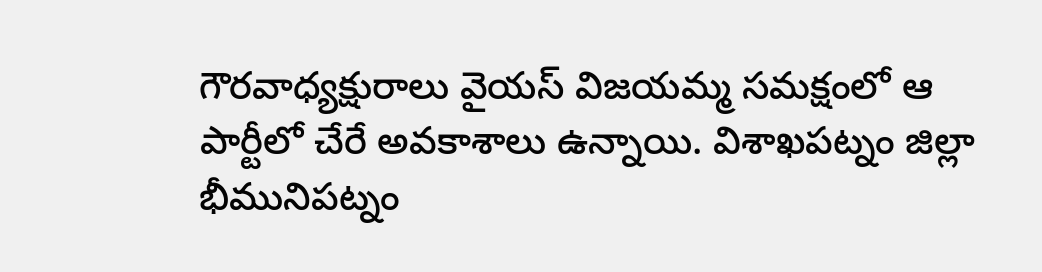గౌరవాధ్యక్షురాలు వైయస్ విజయమ్మ సమక్షంలో ఆ పార్టీలో చేరే అవకాశాలు ఉన్నాయి. విశాఖపట్నం జిల్లా భీమునిపట్నం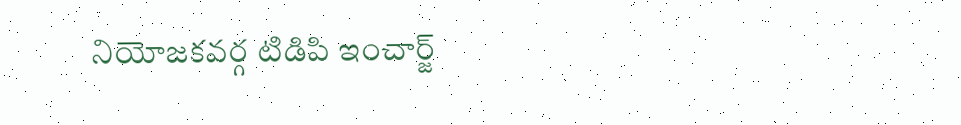నియోజకవర్గ టిడిపి ఇంచార్జ్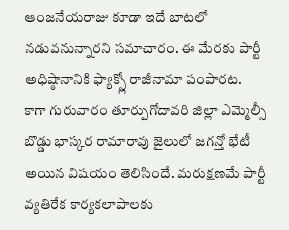ఆంజనేయరాజు కూడా ఇదే బాటలో నడువనున్నారని సమాచారం. ఈ మేరకు పార్టీ అధిష్ఠానానికి ఫ్యాక్స్లో రాజీనామా పంపారట.
కాగా గురువారం తూర్పుగోదావరి జిల్లా ఎమ్మెల్సీ బొడ్డు భాస్కర రామారావు జైలులో జగన్తో భేటీ అయిన విషయం తెలిసిందే. మరుక్షణమే పార్టీ వ్యతిరేక కార్యకలాపాలకు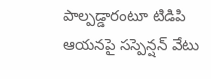పాల్పడ్డారంటూ టిడిపి ఆయనపై సస్పెన్షన్ వేటు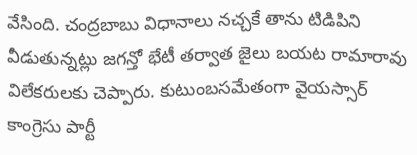వేసింది. చంద్రబాబు విధానాలు నచ్చకే తాను టిడిపిని వీడుతున్నట్లు జగన్తో భేటీ తర్వాత జైలు బయట రామారావు విలేకరులకు చెప్పారు. కుటుంబసమేతంగా వైయస్సార్ కాంగ్రెసు పార్టీ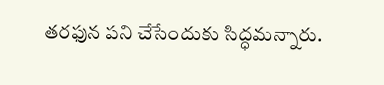తరఫున పని చేసేందుకు సిద్ధమన్నారు.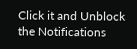Click it and Unblock the Notifications